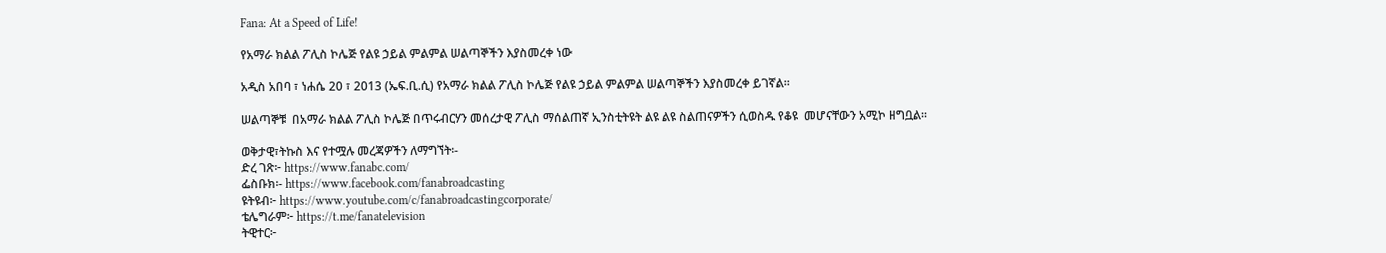Fana: At a Speed of Life!

የአማራ ክልል ፖሊስ ኮሌጅ የልዩ ኃይል ምልምል ሠልጣኞችን እያስመረቀ ነው

አዲስ አበባ ፣ ነሐሴ 20 ፣ 2013 (ኤፍ.ቢ.ሲ) የአማራ ክልል ፖሊስ ኮሌጅ የልዩ ኃይል ምልምል ሠልጣኞችን እያስመረቀ ይገኛል፡፡

ሠልጣኞቹ  በአማራ ክልል ፖሊስ ኮሌጅ በጥሩብርሃን መሰረታዊ ፖሊስ ማሰልጠኛ ኢንስቲትዩት ልዩ ልዩ ስልጠናዎችን ሲወስዱ የቆዩ  መሆናቸውን አሚኮ ዘግቧል፡፡

ወቅታዊ፣ትኩስ እና የተሟሉ መረጃዎችን ለማግኘት፡-
ድረ ገጽ፦ https://www.fanabc.com/
ፌስቡክ፡- https://www.facebook.com/fanabroadcasting
ዩትዩብ፦ https://www.youtube.com/c/fanabroadcastingcorporate/
ቴሌግራም፦ https://t.me/fanatelevision
ትዊተር፦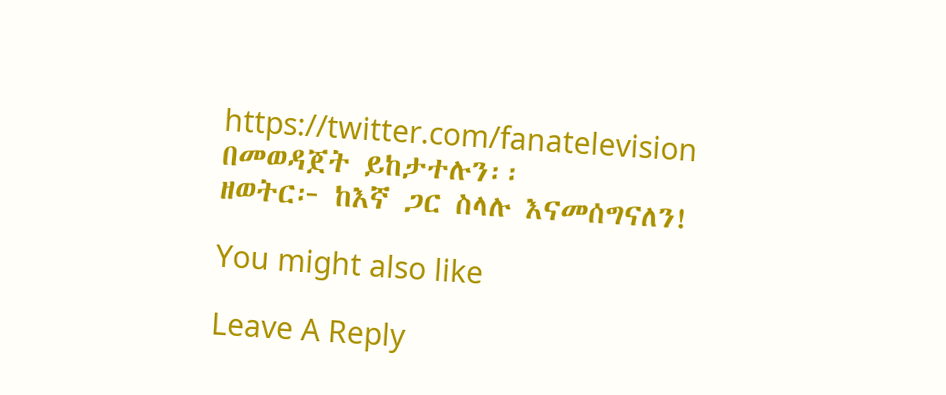https://twitter.com/fanatelevision በመወዳጀት ይከታተሉን፡፡
ዘወትር፦ ከእኛ ጋር ስላሉ እናመሰግናለን!

You might also like

Leave A Reply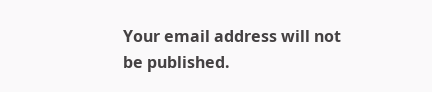Your email address will not be published.